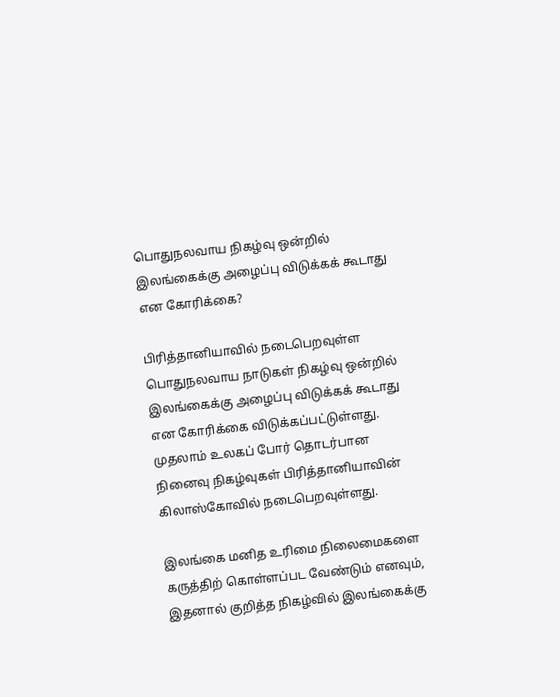பொதுநலவாய நிகழ்வு ஒன்றில் இலங்கைக்கு அழைப்பு விடுக்கக் கூடாது என கோரிக்கை?

பிரித்தானியாவில் நடைபெறவுள்ள பொதுநலவாய நாடுகள் நிகழ்வு ஒன்றில் இலங்கைக்கு அழைப்பு விடுக்கக் கூடாது என கோரிக்கை விடுக்கப்பட்டுள்ளது. முதலாம் உலகப் போர் தொடர்பான நினைவு நிகழ்வுகள் பிரித்தானியாவின் கிலாஸ்கோவில் நடைபெறவுள்ளது.

இலங்கை மனித உரிமை நிலைமைகளை கருத்திற் கொள்ளப்பட வேண்டும் எனவும், இதனால் குறித்த நிகழ்வில் இலங்கைக்கு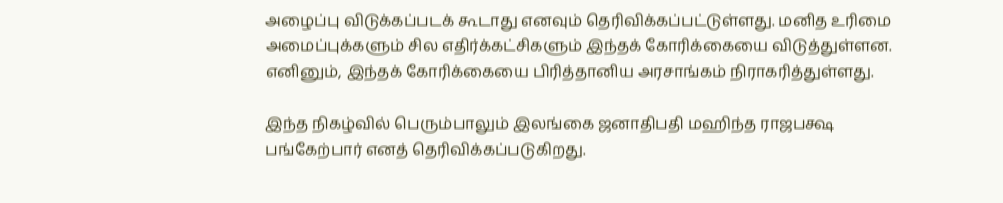அழைப்பு விடுக்கப்படக் கூடாது எனவும் தெரிவிக்கப்பட்டுள்ளது. மனித உரிமை அமைப்புக்களும் சில எதிர்க்கட்சிகளும் இந்தக் கோரிக்கையை விடுத்துள்ளன. எனினும், இந்தக் கோரிக்கையை பிரித்தானிய அரசாங்கம் நிராகரித்துள்ளது.

இந்த நிகழ்வில் பெரும்பாலும் இலங்கை ஜனாதிபதி மஹிந்த ராஜபக்ஷ பங்கேற்பார் எனத் தெரிவிக்கப்படுகிறது.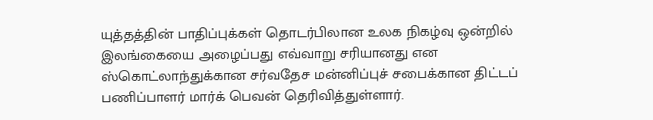யுத்தத்தின் பாதிப்புக்கள் தொடர்பிலான உலக நிகழ்வு ஒன்றில் இலங்கையை அழைப்பது எவ்வாறு சரியானது என ஸ்கொட்லாந்துக்கான சர்வதேச மன்னிப்புச் சபைக்கான திட்டப் பணிப்பாளர் மார்க் பெவன் தெரிவித்துள்ளார்.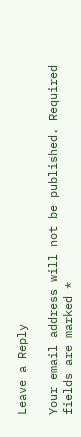Leave a Reply

Your email address will not be published. Required fields are marked *